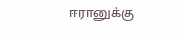ஈரானுக்கு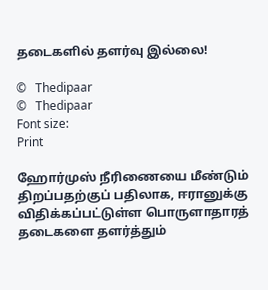தடைகளில் தளர்வு இல்லை!

©   Thedipaar
©   Thedipaar
Font size:
Print

ஹோர்முஸ் நீரிணையை மீண்டும் திறப்பதற்குப் பதிலாக, ஈரானுக்கு விதிக்கப்பட்டுள்ள பொருளாதாரத் தடைகளை தளர்த்தும்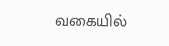வகையில்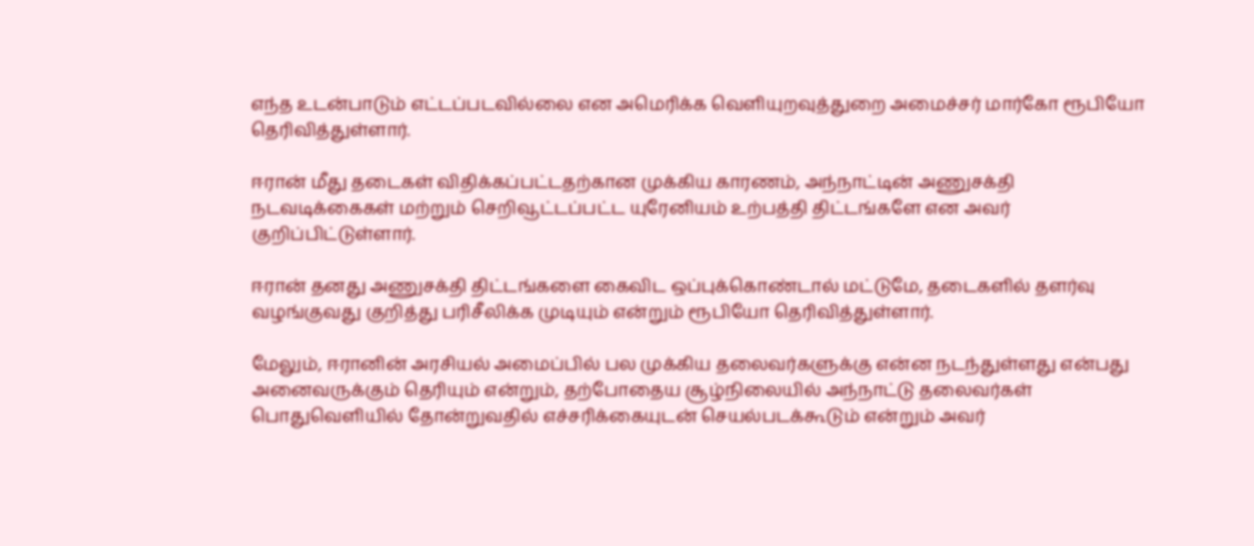எந்த உடன்பாடும் எட்டப்படவில்லை என அமெரிக்க வெளியுறவுத்துறை அமைச்சர் மார்கோ ரூபியோ தெரிவித்துள்ளார்.

ஈரான் மீது தடைகள் விதிக்கப்பட்டதற்கான முக்கிய காரணம், அந்நாட்டின் அணுசக்தி நடவடிக்கைகள் மற்றும் செறிவூட்டப்பட்ட யுரேனியம் உற்பத்தி திட்டங்களே என அவர் குறிப்பிட்டுள்ளார்.

ஈரான் தனது அணுசக்தி திட்டங்களை கைவிட ஒப்புக்கொண்டால் மட்டுமே, தடைகளில் தளர்வு வழங்குவது குறித்து பரிசீலிக்க முடியும் என்றும் ரூபியோ தெரிவித்துள்ளார்.

மேலும், ஈரானின் அரசியல் அமைப்பில் பல முக்கிய தலைவர்களுக்கு என்ன நடந்துள்ளது என்பது அனைவருக்கும் தெரியும் என்றும், தற்போதைய சூழ்நிலையில் அந்நாட்டு தலைவர்கள் பொதுவெளியில் தோன்றுவதில் எச்சரிக்கையுடன் செயல்படக்கூடும் என்றும் அவர்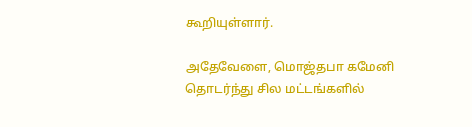கூறியுள்ளார்.

அதேவேளை, மொஜ்தபா கமேனி தொடர்ந்து சில மட்டங்களில்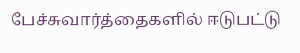பேச்சுவார்த்தைகளில் ஈடுபட்டு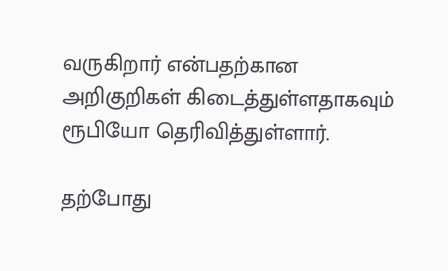வருகிறார் என்பதற்கான அறிகுறிகள் கிடைத்துள்ளதாகவும் ரூபியோ தெரிவித்துள்ளார்.

தற்போது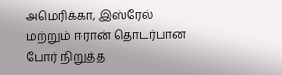அமெரிக்கா, இஸ்ரேல் மற்றும் ஈரான் தொடர்பான போர் நிறுத்த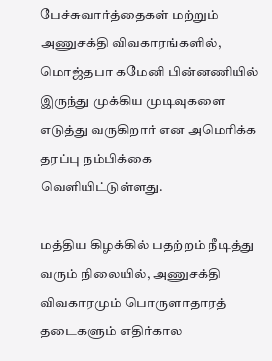பேச்சுவார்த்தைகள் மற்றும் அணுசக்தி விவகாரங்களில், மொஜ்தபா கமேனி பின்னணியில் இருந்து முக்கிய முடிவுகளை எடுத்து வருகிறார் என அமெரிக்க தரப்பு நம்பிக்கை வெளியிட்டுள்ளது.

மத்திய கிழக்கில் பதற்றம் நீடித்து வரும் நிலையில், அணுசக்தி விவகாரமும் பொருளாதாரத் தடைகளும் எதிர்கால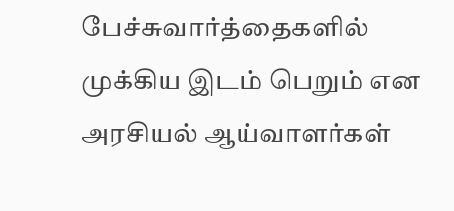பேச்சுவார்த்தைகளில் முக்கிய இடம் பெறும் என அரசியல் ஆய்வாளர்கள்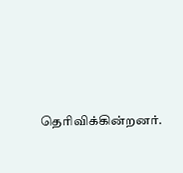தெரிவிக்கின்றனர்.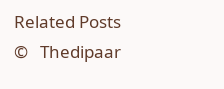Related Posts
©   Thedipaar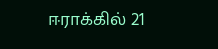ஈராக்கில் 21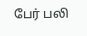பேர் பலி